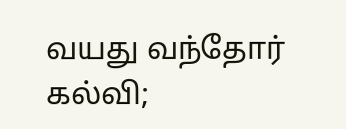வயது வந்தோர் கல்வி;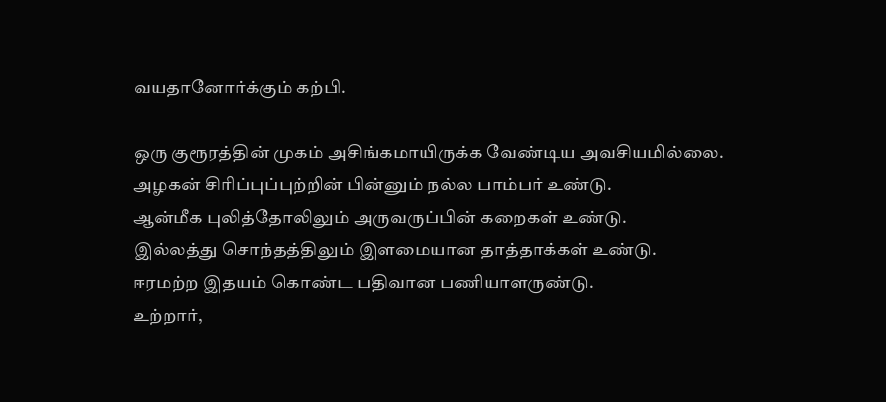வயதானோர்க்கும் கற்பி.

ஒரு குரூரத்தின் முகம் அசிங்கமாயிருக்க வேண்டிய அவசியமில்லை.
அழகன் சிரிப்புப்புற்றின் பின்னும் நல்ல பாம்பர் உண்டு.
ஆன்மீக புலித்தோலிலும் அருவருப்பின் கறைகள் உண்டு.
இல்லத்து சொந்தத்திலும் இளமையான தாத்தாக்கள் உண்டு.
ஈரமற்ற இதயம் கொண்ட பதிவான பணியாளருண்டு.
உற்றார்,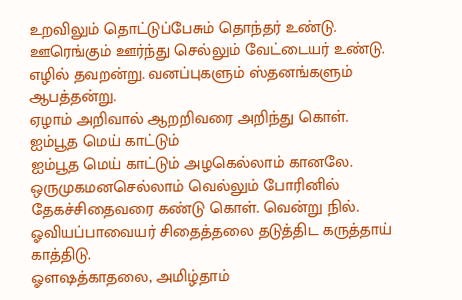உறவிலும் தொட்டுப்பேசும் தொந்தர் உண்டு.
ஊரெங்கும் ஊர்ந்து செல்லும் வேட்டையர் உண்டு.
எழில் தவறன்று. வனப்புகளும் ஸ்தனங்களும் ஆபத்தன்று.
ஏழாம் அறிவால் ஆறறிவரை அறிந்து கொள்.
ஐம்பூத மெய் காட்டும்
ஐம்பூத மெய் காட்டும் அழகெல்லாம் கானலே.
ஒருமுகமனசெல்லாம் வெல்லும் போரினில்
தேகச்சிதைவரை கண்டு கொள். வென்று நில்.
ஓவியப்பாவையர் சிதைத்தலை தடுத்திட கருத்தாய் காத்திடு.
ஓளஷத்காதலை, அமிழ்தாம்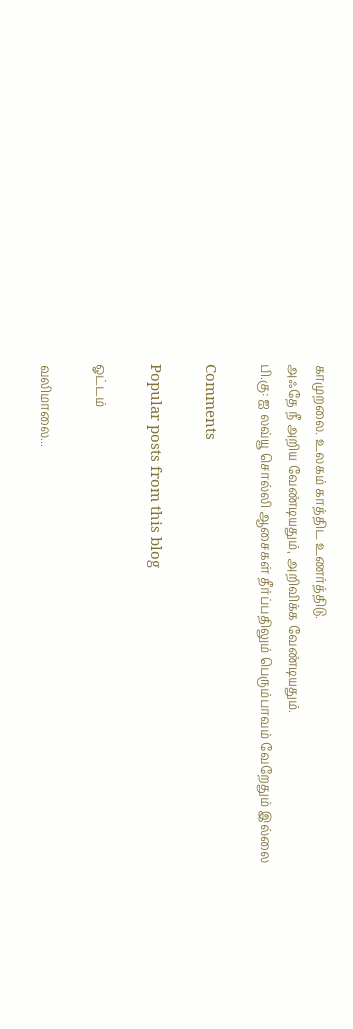காமுறலை. உலகம் காத்திட உணர்த்திடு.
அஃதே நீ அறிய வேண்டியதும், அறிவிக்க வேண்டியதும்.
பி.கு: ஐ லவ்யூ சொல்லி ஆசைகள் தீர்ப்பதிலும் பெரும்பாவம் வேறேதும் இல்லை

Comments

Popular posts from this blog

ஓட்டம்

வலிமாலை...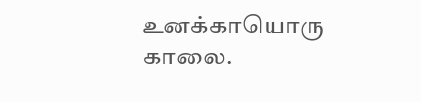உனக்காயொரு காலை.